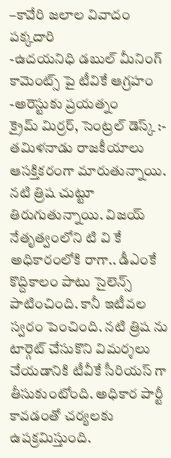–కావేరి జలాల వివాదం పక్కదారి
-ఉదయనిధి డబుల్ మీనింగ్ కామెంట్స్ పై టీవికే ఆగ్రహం
-అరెస్టుకు ప్రయత్నం
క్రైమ్ మిర్రర్, సెంట్రల్ డెస్క్ :- తమిళనాడు రాజకీయాలు ఆసక్తికరంగా మారుతున్నాయి. నటి త్రిష చుట్టూ తిరుగుతున్నాయి. విజయ్ నేతృత్వంలోని టి వి కే అధికారంలోకి రాగా.. డీఎంకే కొద్దికాలం పాటు సైలెన్స్ పాటించింది. కానీ ఇటీవల స్వరం పెంచింది. నటి త్రిష ను టార్గెట్ చేసుకొని విమర్శలు చేయడానికి టీవీకే సీరియస్ గా తీసుకుంటోంది. అధికార పార్టీ కావడంతో చర్యలకు ఉపక్రమిస్తుంది.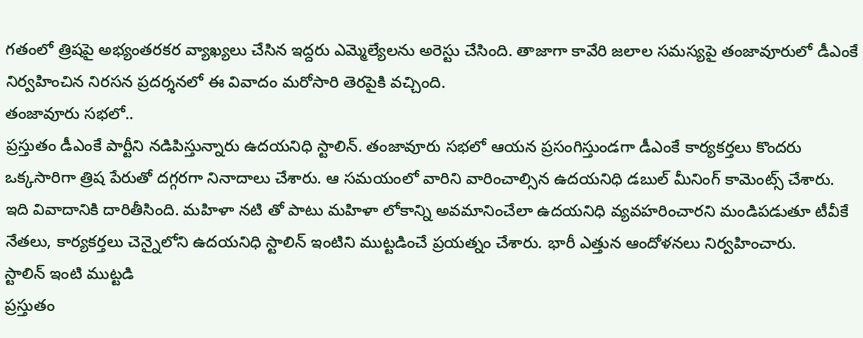గతంలో త్రిషపై అభ్యంతరకర వ్యాఖ్యలు చేసిన ఇద్దరు ఎమ్మెల్యేలను అరెస్టు చేసింది. తాజాగా కావేరి జలాల సమస్యపై తంజావూరులో డీఎంకే నిర్వహించిన నిరసన ప్రదర్శనలో ఈ వివాదం మరోసారి తెరపైకి వచ్చింది.
తంజావూరు సభలో..
ప్రస్తుతం డీఎంకే పార్టీని నడిపిస్తున్నారు ఉదయనిధి స్టాలిన్. తంజావూరు సభలో ఆయన ప్రసంగిస్తుండగా డీఎంకే కార్యకర్తలు కొందరు ఒక్కసారిగా త్రిష పేరుతో దగ్గరగా నినాదాలు చేశారు. ఆ సమయంలో వారిని వారించాల్సిన ఉదయనిధి డబుల్ మీనింగ్ కామెంట్స్ చేశారు. ఇది వివాదానికి దారితీసింది. మహిళా నటి తో పాటు మహిళా లోకాన్ని అవమానించేలా ఉదయనిధి వ్యవహరించారని మండిపడుతూ టీవీకే నేతలు, కార్యకర్తలు చెన్నైలోని ఉదయనిధి స్టాలిన్ ఇంటిని ముట్టడించే ప్రయత్నం చేశారు. భారీ ఎత్తున ఆందోళనలు నిర్వహించారు.
స్టాలిన్ ఇంటి ముట్టడి
ప్రస్తుతం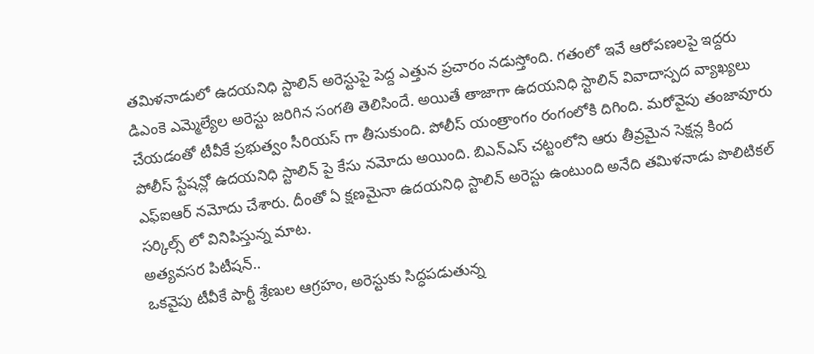తమిళనాడులో ఉదయనిధి స్టాలిన్ అరెస్టుపై పెద్ద ఎత్తున ప్రచారం నడుస్తోంది. గతంలో ఇవే ఆరోపణలపై ఇద్దరు డిఎంకె ఎమ్మెల్యేల అరెస్టు జరిగిన సంగతి తెలిసిందే. అయితే తాజాగా ఉదయనిధి స్టాలిన్ వివాదాస్పద వ్యాఖ్యలు చేయడంతో టీవీకే ప్రభుత్వం సీరియస్ గా తీసుకుంది. పోలీస్ యంత్రాంగం రంగంలోకి దిగింది. మరోవైపు తంజావూరు పోలీస్ స్టేషన్లో ఉదయనిధి స్టాలిన్ పై కేసు నమోదు అయింది. బిఎన్ఎస్ చట్టంలోని ఆరు తీవ్రమైన సెక్షన్ల కింద ఎఫ్ఐఆర్ నమోదు చేశారు. దీంతో ఏ క్షణమైనా ఉదయనిధి స్టాలిన్ అరెస్టు ఉంటుంది అనేది తమిళనాడు పొలిటికల్ సర్కిల్స్ లో వినిపిస్తున్న మాట.
అత్యవసర పిటీషన్..
ఒకవైపు టీవీకే పార్టీ శ్రేణుల ఆగ్రహం, అరెస్టుకు సిద్ధపడుతున్న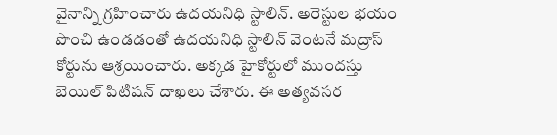వైనాన్ని గ్రహించారు ఉదయనిధి స్టాలిన్. అరెస్టుల భయం పొంచి ఉండడంతో ఉదయనిధి స్టాలిన్ వెంటనే మద్రాస్ కోర్టును ఆశ్రయించారు. అక్కడ హైకోర్టులో ముందస్తు బెయిల్ పిటిషన్ దాఖలు చేశారు. ఈ అత్యవసర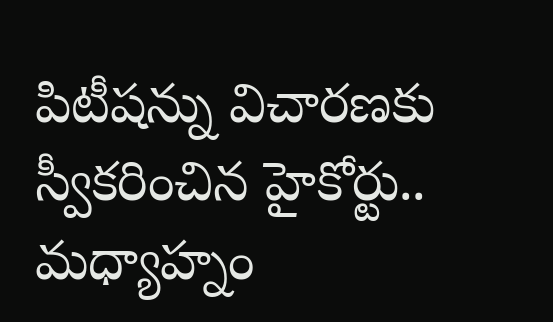పిటీషన్ను విచారణకు స్వీకరించిన హైకోర్టు.. మధ్యాహ్నం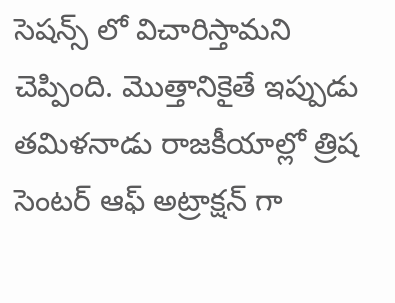సెషన్స్ లో విచారిస్తామని చెప్పింది. మొత్తానికైతే ఇప్పుడు తమిళనాడు రాజకీయాల్లో త్రిష సెంటర్ ఆఫ్ అట్రాక్షన్ గా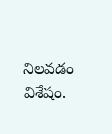నిలవడం విశేషం.